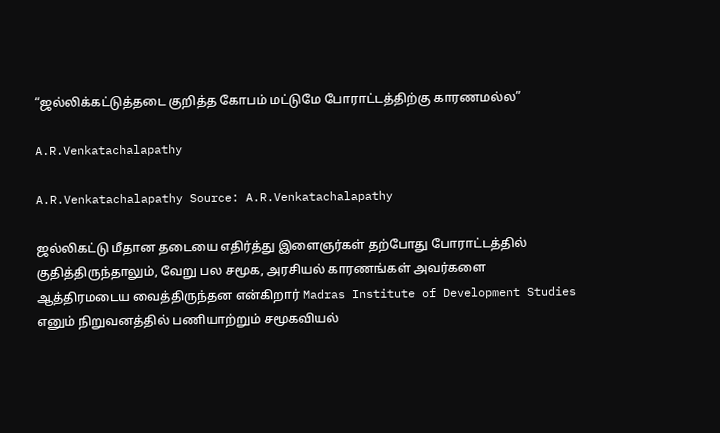“ஜல்லிக்கட்டுத்தடை குறித்த கோபம் மட்டுமே போராட்டத்திற்கு காரணமல்ல”

A.R.Venkatachalapathy

A.R.Venkatachalapathy Source: A.R.Venkatachalapathy

ஜல்லிகட்டு மீதான தடையை எதிர்த்து இளைஞர்கள் தற்போது போராட்டத்தில் குதித்திருந்தாலும், வேறு பல சமூக, அரசியல் காரணங்கள் அவர்களை ஆத்திரமடைய வைத்திருந்தன என்கிறார் Madras Institute of Development Studies எனும் நிறுவனத்தில் பணியாற்றும் சமூகவியல்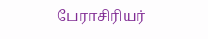பேராசிரியர்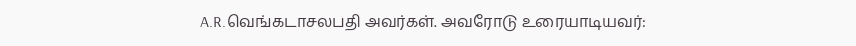A.R.வெங்கடாசலபதி அவர்கள். அவரோடு உரையாடியவர்: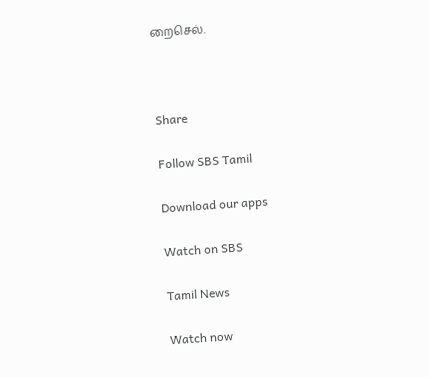றைசெல்.



Share

Follow SBS Tamil

Download our apps

Watch on SBS

Tamil News

Watch now